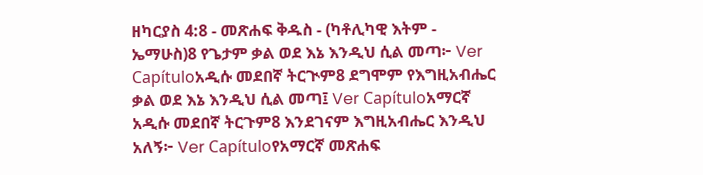ዘካርያስ 4:8 - መጽሐፍ ቅዱስ - (ካቶሊካዊ እትም - ኤማሁስ)8 የጌታም ቃል ወደ እኔ እንዲህ ሲል መጣ፦ Ver Capítuloአዲሱ መደበኛ ትርጒም8 ደግሞም የእግዚአብሔር ቃል ወደ እኔ እንዲህ ሲል መጣ፤ Ver Capítuloአማርኛ አዲሱ መደበኛ ትርጉም8 እንደገናም እግዚአብሔር እንዲህ አለኝ፦ Ver Capítuloየአማርኛ መጽሐፍ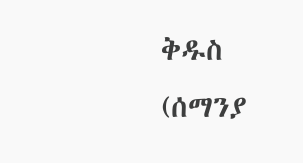ቅዱስ (ሰማንያ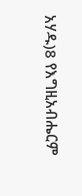አሃዱ)8 የእግዚአብሔርም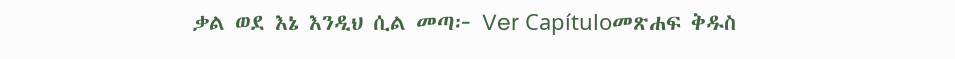ቃል ወደ እኔ እንዲህ ሲል መጣ፦ Ver Capítuloመጽሐፍ ቅዱስ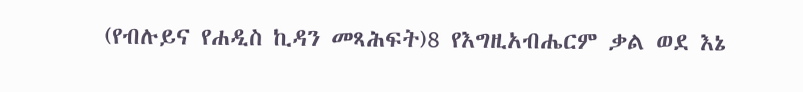(የብሉይና የሐዲስ ኪዳን መጻሕፍት)8 የእግዚአብሔርም ቃል ወደ እኔ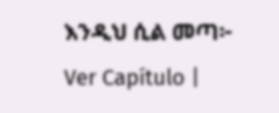እንዲህ ሲል መጣ፦ Ver Capítulo |